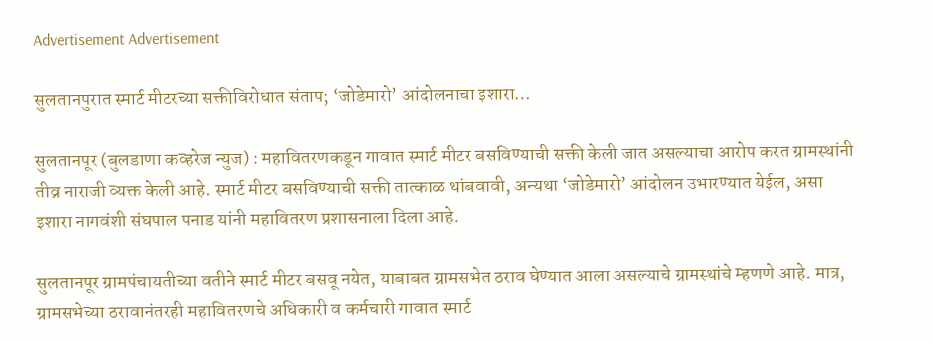Advertisement Advertisement

सुलतानपुरात स्मार्ट मीटरच्या सक्तीविरोधात संताप; ‘जोडेमारो’ आंदोलनाचा इशारा…

सुलतानपूर (बुलडाणा कव्हरेज न्युज) : महावितरणकडून गावात स्मार्ट मीटर बसविण्याची सक्ती केली जात असल्याचा आरोप करत ग्रामस्थांनी तीव्र नाराजी व्यक्त केली आहे. स्मार्ट मीटर बसविण्याची सक्ती तात्काळ थांबवावी, अन्यथा ‘जोडेमारो’ आंदोलन उभारण्यात येईल, असा इशारा नागवंशी संघपाल पनाड यांनी महावितरण प्रशासनाला दिला आहे.

सुलतानपूर ग्रामपंचायतीच्या वतीने स्मार्ट मीटर बसवू नयेत, याबाबत ग्रामसभेत ठराव घेण्यात आला असल्याचे ग्रामस्थांचे म्हणणे आहे. मात्र, ग्रामसभेच्या ठरावानंतरही महावितरणचे अधिकारी व कर्मचारी गावात स्मार्ट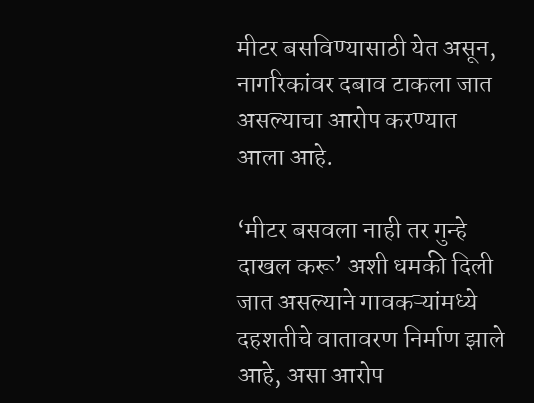मीटर बसविण्यासाठी येत असून, नागरिकांवर दबाव टाकला जात असल्याचा आरोप करण्यात आला आहे.

‘मीटर बसवला नाही तर गुन्हे दाखल करू’ अशी धमकी दिली जात असल्याने गावकऱ्यांमध्ये दहशतीचे वातावरण निर्माण झाले आहे, असा आरोप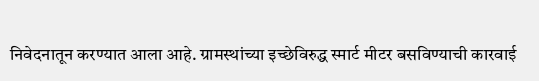निवेदनातून करण्यात आला आहे. ग्रामस्थांच्या इच्छेविरुद्ध स्मार्ट मीटर बसविण्याची कारवाई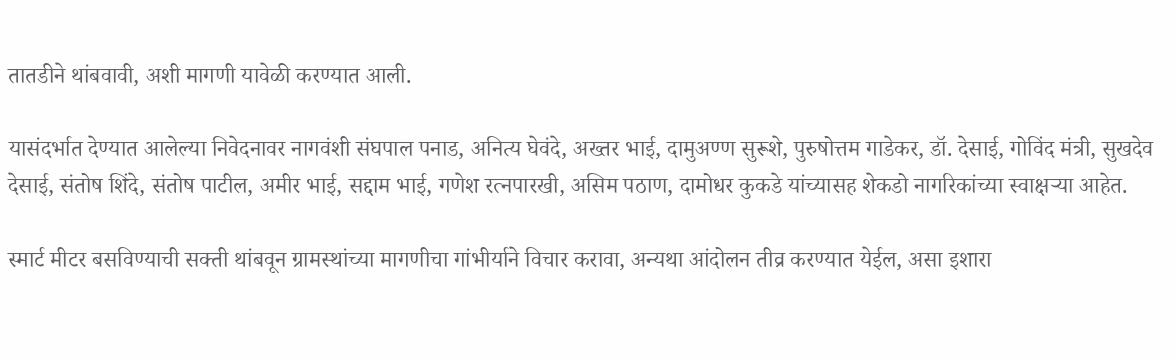तातडीने थांबवावी, अशी मागणी यावेळी करण्यात आली.

यासंदर्भात देण्यात आलेल्या निवेदनावर नागवंशी संघपाल पनाड, अनित्य घेवंदे, अख्तर भाई, दामुअण्ण सुरूशे, पुरुषोत्तम गाडेकर, डॉ. देसाई, गोविंद मंत्री, सुखदेव देसाई, संतोष शिंदे, संतोष पाटील, अमीर भाई, सद्दाम भाई, गणेश रत्नपारखी, असिम पठाण, दामोधर कुकडे यांच्यासह शेकडो नागरिकांच्या स्वाक्षऱ्या आहेत.

स्मार्ट मीटर बसविण्याची सक्ती थांबवून ग्रामस्थांच्या मागणीचा गांभीर्याने विचार करावा, अन्यथा आंदोलन तीव्र करण्यात येईल, असा इशारा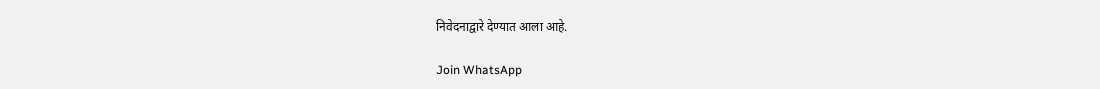निवेदनाद्वारे देण्यात आला आहे.

Join WhatsApp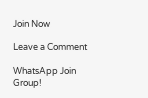Join Now

Leave a Comment

WhatsApp Join Group!